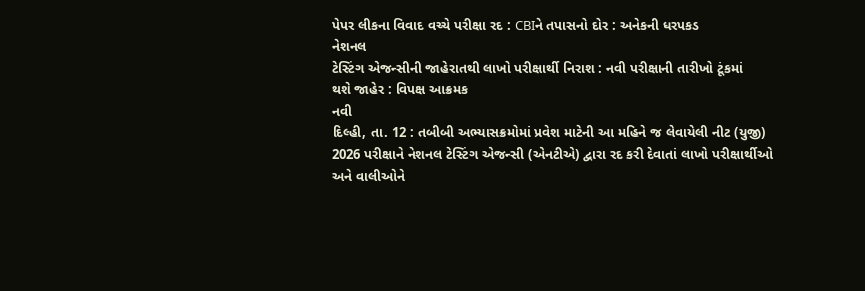પેપર લીકના વિવાદ વચ્ચે પરીક્ષા રદ : CBIને તપાસનો દોર : અનેકની ધરપકડ
નેશનલ
ટેસ્ટિંગ એજન્સીની જાહેરાતથી લાખો પરીક્ષાર્થી નિરાશ : નવી પરીક્ષાની તારીખો ટૂંકમાં
થશે જાહેર : વિપક્ષ આક્રમક
નવી
દિલ્હી, તા. 12 : તબીબી અભ્યાસક્રમોમાં પ્રવેશ માટેની આ મહિને જ લેવાયેલી નીટ (યુજી)
2026 પરીક્ષાને નેશનલ ટેસ્ટિંગ એજન્સી (એનટીએ) દ્વારા રદ કરી દેવાતાં લાખો પરીક્ષાર્થીઓ
અને વાલીઓને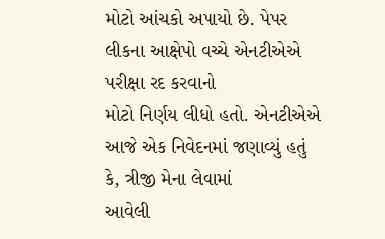મોટો આંચકો અપાયો છે. પેપર લીકના આક્ષેપો વચ્ચે એનટીએએ પરીક્ષા રદ કરવાનો
મોટો નિર્ણય લીધો હતો. એનટીએએ આજે એક નિવેદનમાં જણાવ્યું હતું કે, ત્રીજી મેના લેવામાં
આવેલી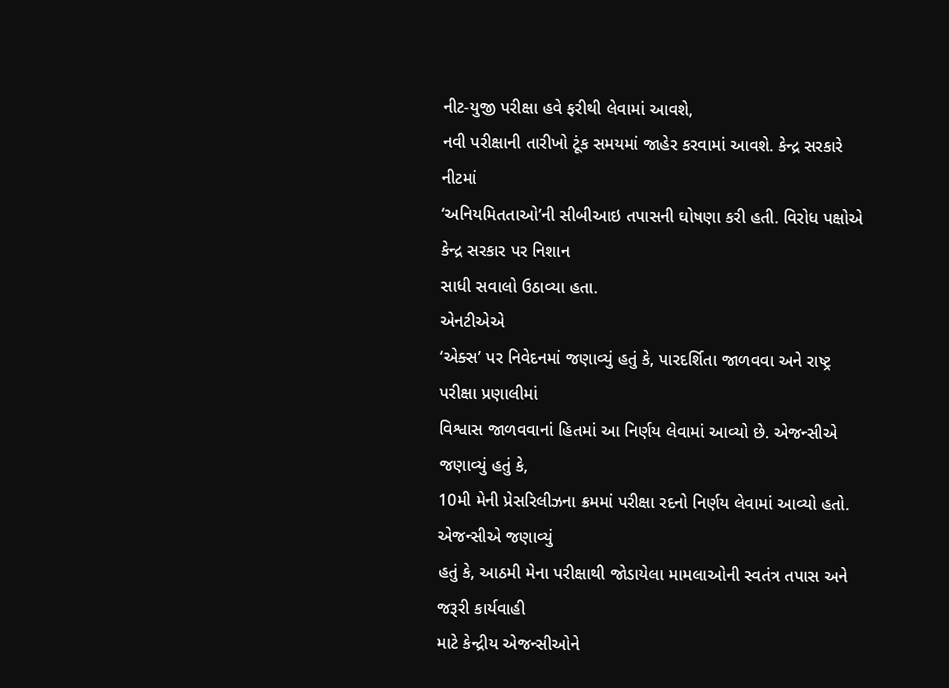નીટ-યુજી પરીક્ષા હવે ફરીથી લેવામાં આવશે,
નવી પરીક્ષાની તારીખો ટૂંક સમયમાં જાહેર કરવામાં આવશે. કેન્દ્ર સરકારે નીટમાં
‘અનિયમિતતાઓ’ની સીબીઆઇ તપાસની ઘોષણા કરી હતી. વિરોધ પક્ષોએ કેન્દ્ર સરકાર પર નિશાન
સાધી સવાલો ઉઠાવ્યા હતા.
એનટીએએ
‘એક્સ’ પર નિવેદનમાં જણાવ્યું હતું કે, પારદર્શિતા જાળવવા અને રાષ્ટ્ર પરીક્ષા પ્રણાલીમાં
વિશ્વાસ જાળવવાનાં હિતમાં આ નિર્ણય લેવામાં આવ્યો છે. એજન્સીએ જણાવ્યું હતું કે,
10મી મેની પ્રેસરિલીઝના ક્રમમાં પરીક્ષા રદનો નિર્ણય લેવામાં આવ્યો હતો. એજન્સીએ જણાવ્યું
હતું કે, આઠમી મેના પરીક્ષાથી જોડાયેલા મામલાઓની સ્વતંત્ર તપાસ અને જરૂરી કાર્યવાહી
માટે કેન્દ્રીય એજન્સીઓને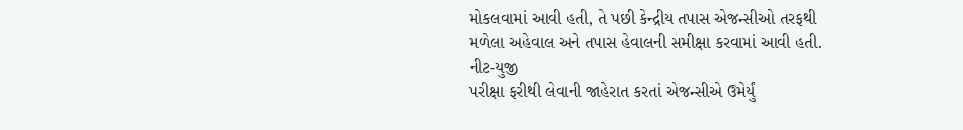મોકલવામાં આવી હતી, તે પછી કેન્દ્રીય તપાસ એજન્સીઓ તરફથી
મળેલા અહેવાલ અને તપાસ હેવાલની સમીક્ષા કરવામાં આવી હતી.
નીટ-યુજી
પરીક્ષા ફરીથી લેવાની જાહેરાત કરતાં એજન્સીએ ઉમેર્યું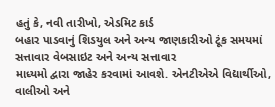હતું કે, નવી તારીખો, એડમિટ કાર્ડ
બહાર પાડવાનું શિડયુલ અને અન્ય જાણકારીઓ ટૂંક સમયમાં સત્તાવાર વેબસાઇટ અને અન્ય સત્તાવાર
માધ્યમો દ્વારા જાહેર કરવામાં આવશે. એનટીએએ વિદ્યાર્થીઓ, વાલીઓ અને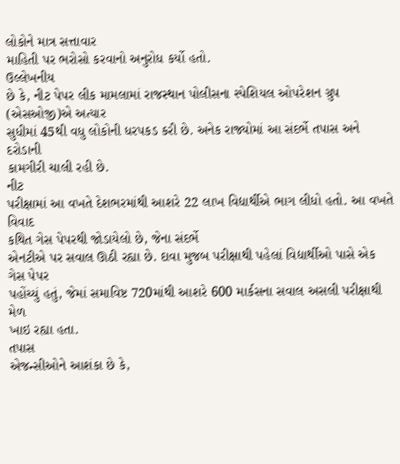લોકોને માત્ર સત્તાવાર
માહિતી પર ભરોસો કરવાનો અનુરોધ કર્યો હતો.
ઉલ્લેખનીય
છે કે, નીટ પેપર લીક મામલામાં રાજસ્થાન પોલીસના સ્પેશિયલ ઓપરેશન ગ્રુપ (એસઓજી)એ અત્યાર
સુધીમાં 45થી વધુ લોકોની ધરપકડ કરી છે. અનેક રાજ્યોમાં આ સંદર્ભે તપાસ અને દરોડાની
કામગીરી ચાલી રહી છે.
નીટ
પરીક્ષામાં આ વખતે દેશભરમાંથી આશરે 22 લાખ વિદ્યાર્થીએ ભાગ લીધો હતો. આ વખતે વિવાદ
કથિત ગેસ પેપરથી જોડાયેલો છે, જેના સંદર્ભે
એનટીએ પર સવાલ ઊઠી રહ્યા છે. દાવા મુજબ પરીક્ષાથી પહેલાં વિદ્યાર્થીઓ પાસે એક ગેસ પેપર
પહોંચ્યું હતું, જેમાં સમાવિષ્ટ 720માંથી આશરે 600 માર્કસના સવાલ અસલી પરીક્ષાથી મેળ
ખાઇ રહ્યા હતા.
તપાસ
એજન્સીઓને આશંકા છે કે,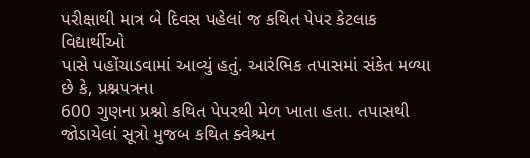પરીક્ષાથી માત્ર બે દિવસ પહેલાં જ કથિત પેપર કેટલાક વિદ્યાર્થીઓ
પાસે પહોંચાડવામાં આવ્યું હતું. આરંભિક તપાસમાં સંકેત મળ્યા છે કે, પ્રશ્નપત્રના
600 ગુણના પ્રશ્નો કથિત પેપરથી મેળ ખાતા હતા. તપાસથી જોડાયેલાં સૂત્રો મુજબ કથિત ક્વેશ્ચન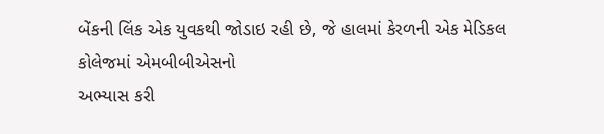બેંકની લિંક એક યુવકથી જોડાઇ રહી છે, જે હાલમાં કેરળની એક મેડિકલ કોલેજમાં એમબીબીએસનો
અભ્યાસ કરી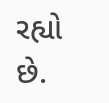રહ્યો છે.